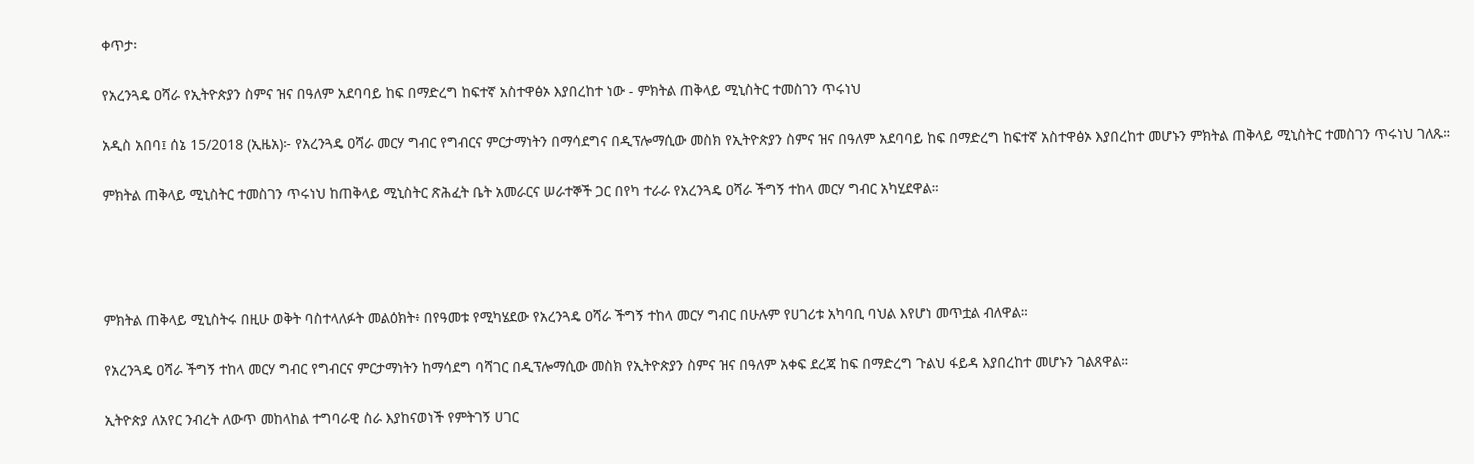ቀጥታ፡

የአረንጓዴ ዐሻራ የኢትዮጵያን ስምና ዝና በዓለም አደባባይ ከፍ በማድረግ ከፍተኛ አስተዋፅኦ እያበረከተ ነው - ምክትል ጠቅላይ ሚኒስትር ተመስገን ጥሩነህ

አዲስ አበባ፤ ሰኔ 15/2018 (ኢዜአ)፦ የአረንጓዴ ዐሻራ መርሃ ግብር የግብርና ምርታማነትን በማሳደግና በዲፕሎማሲው መስክ የኢትዮጵያን ስምና ዝና በዓለም አደባባይ ከፍ በማድረግ ከፍተኛ አስተዋፅኦ እያበረከተ መሆኑን ምክትል ጠቅላይ ሚኒስትር ተመስገን ጥሩነህ ገለጹ።

ምክትል ጠቅላይ ሚኒስትር ተመስገን ጥሩነህ ከጠቅላይ ሚኒስትር ጽሕፈት ቤት አመራርና ሠራተኞች ጋር በየካ ተራራ የአረንጓዴ ዐሻራ ችግኝ ተከላ መርሃ ግብር አካሂደዋል።




ምክትል ጠቅላይ ሚኒስትሩ በዚሁ ወቅት ባስተላለፉት መልዕክት፥ በየዓመቱ የሚካሄደው የአረንጓዴ ዐሻራ ችግኝ ተከላ መርሃ ግብር በሁሉም የሀገሪቱ አካባቢ ባህል እየሆነ መጥቷል ብለዋል።

የአረንጓዴ ዐሻራ ችግኝ ተከላ መርሃ ግብር የግብርና ምርታማነትን ከማሳደግ ባሻገር በዲፕሎማሲው መስክ የኢትዮጵያን ስምና ዝና በዓለም አቀፍ ደረጃ ከፍ በማድረግ ጉልህ ፋይዳ እያበረከተ መሆኑን ገልጸዋል።

ኢትዮጵያ ለአየር ንብረት ለውጥ መከላከል ተግባራዊ ስራ እያከናወነች የምትገኝ ሀገር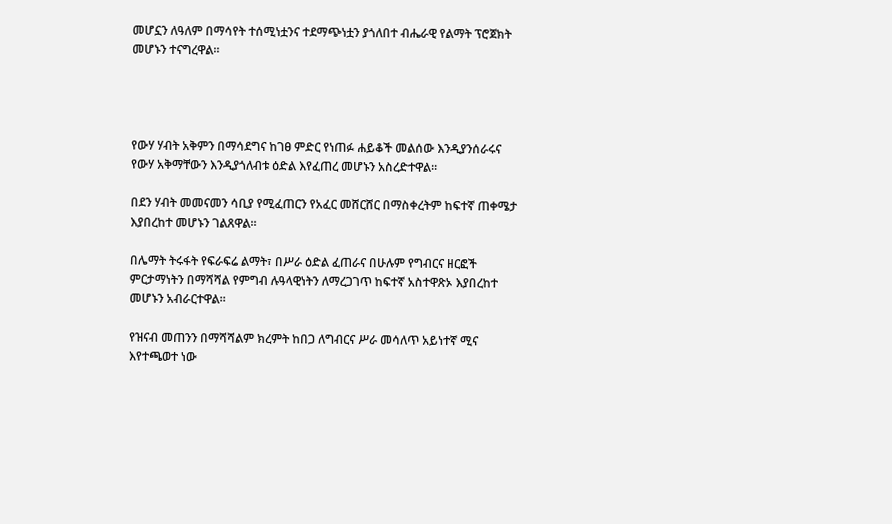መሆኗን ለዓለም በማሳየት ተሰሚነቷንና ተደማጭነቷን ያጎለበተ ብሔራዊ የልማት ፕሮጀክት መሆኑን ተናግረዋል።




የውሃ ሃብት አቅምን በማሳደግና ከገፀ ምድር የነጠፉ ሐይቆች መልሰው እንዲያንሰራሩና የውሃ አቅማቸውን እንዲያጎለብቱ ዕድል እየፈጠረ መሆኑን አስረድተዋል።

በደን ሃብት መመናመን ሳቢያ የሚፈጠርን የአፈር መሸርሸር በማስቀረትም ከፍተኛ ጠቀሜታ እያበረከተ መሆኑን ገልጸዋል።

በሌማት ትሩፋት የፍራፍሬ ልማት፣ በሥራ ዕድል ፈጠራና በሁሉም የግብርና ዘርፎች ምርታማነትን በማሻሻል የምግብ ሉዓላዊነትን ለማረጋገጥ ከፍተኛ አስተዋጽኦ እያበረከተ መሆኑን አብራርተዋል።

የዝናብ መጠንን በማሻሻልም ክረምት ከበጋ ለግብርና ሥራ መሳለጥ አይነተኛ ሚና እየተጫወተ ነው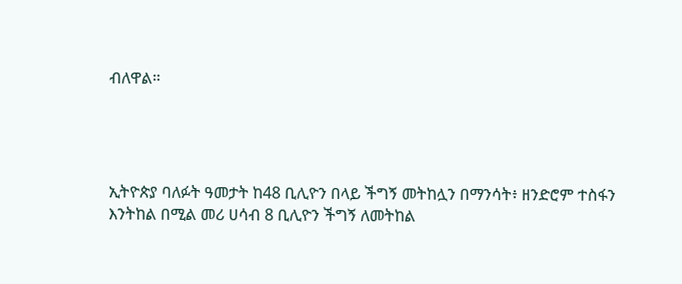ብለዋል።




ኢትዮጵያ ባለፉት ዓመታት ከ48 ቢሊዮን በላይ ችግኝ መትከሏን በማንሳት፥ ዘንድሮም ተስፋን እንትከል በሚል መሪ ሀሳብ 8 ቢሊዮን ችግኝ ለመትከል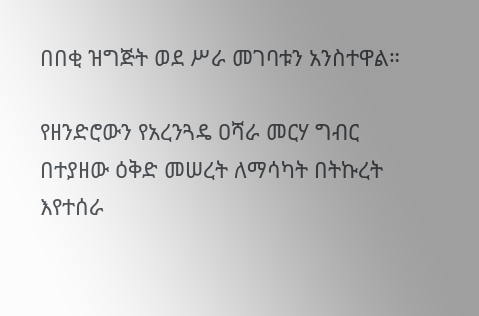በበቂ ዝግጅት ወደ ሥራ መገባቱን አንስተዋል።

የዘንድሮውን የአረንጓዴ ዐሻራ መርሃ ግብር በተያዘው ዕቅድ መሠረት ለማሳካት በትኩረት እየተሰራ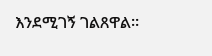እንደሚገኝ ገልጸዋል።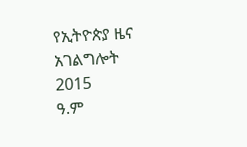የኢትዮጵያ ዜና አገልግሎት
2015
ዓ.ም